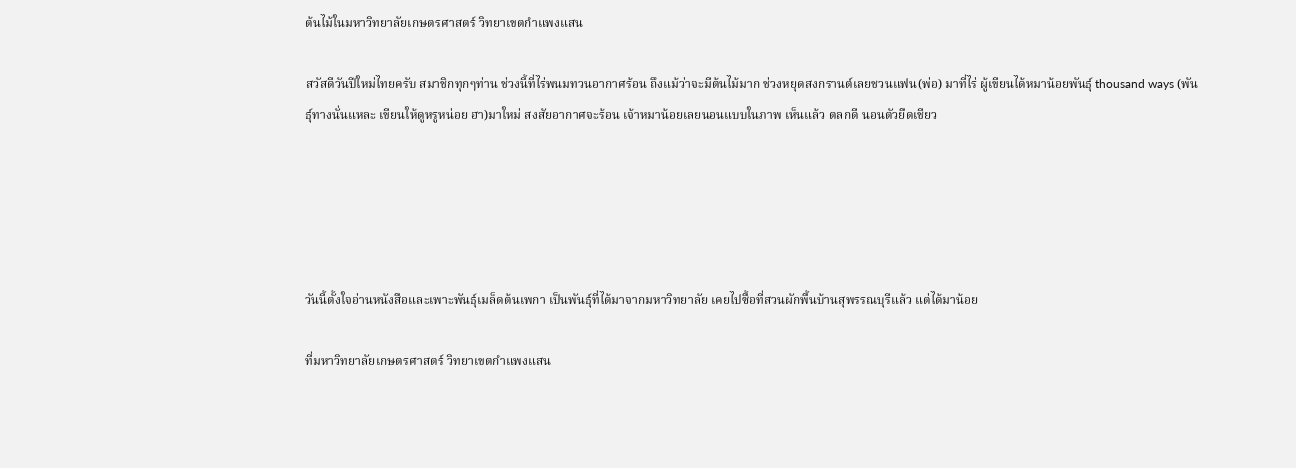ต้นไม้ในมหาวิทยาลัยเกษตรศาสตร์ วิทยาเขตกำแพงแสน

สวัสดีวันปีใหม่ไทยครับ สมาชิกทุกๆท่าน ช่วงนี้ที่ไร่พนมทวนอากาศร้อน ถึงแม้ว่าจะมีต้นไม้มาก ช่วงหยุดสงกรานต์เลยชวนแฟน(พ่อ) มาที่ไร่ ผู้เขียนได้หมาน้อยพันธุ์ thousand ways (พันธุ์ทางนั่นแหละ เขียนให้ดูหรูหน่อย ฮา)มาใหม่ สงสัยอากาศจะร้อน เจ้าหมาน้อยเลยนอนแบบในภาพ เห็นแล้ว ตลกดี นอนตัวยืดเชียว





วันนี้ตั้งใจอ่านหนังสือและเพาะพันธุ์เมล็ดต้นเพกา เป็นพันธุ์ที่ได้มาจากมหาวิทยาลัย เคยไปซื้อที่สวนผักพื้นบ้านสุพรรณบุรีแล้ว แต่ได้มาน้อย

ที่มหาวิทยาลัยเกษตรศาสตร์ วิทยาเขตกำแพงแสน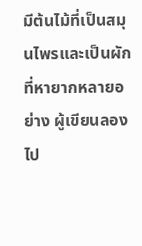มีต้นไม้ที่เป็นสมุนไพรและเป็นผักที่หายากหลายอย่าง ผู้เขียนลองไป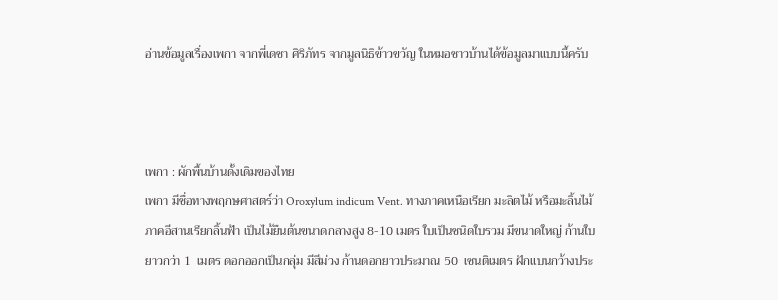อ่านข้อมูลเรื่องเพกา จากพี่เดชา ศิริภัทร จากมูลนิธิข้าวขวัญ ในหมอชาวบ้านได้ข้อมูลมาแบบนี้ครับ



เพกา : ผักพื้นบ้านดั้งเดิมของไทย
เพกา มีชื่อทางพฤกษศาสตร์ว่า Oroxylum indicum Vent. ทางภาคเหนือเรียก มะลิตไม้ หรือมะลิ้นไม้ ภาคอีสานเรียกลิ้นฟ้า เป็นไม้ยืนต้นขนาดกลางสูง 8-10 เมตร ใบเป็นชนิดใบรวม มีขนาดใหญ่ ก้านใบยาวกว่า 1  เมตร ดอกออกเป็นกลุ่ม มีสีม่วง ก้านดอกยาวประมาณ 50  เซนติเมตร ฝักแบนกว้างประ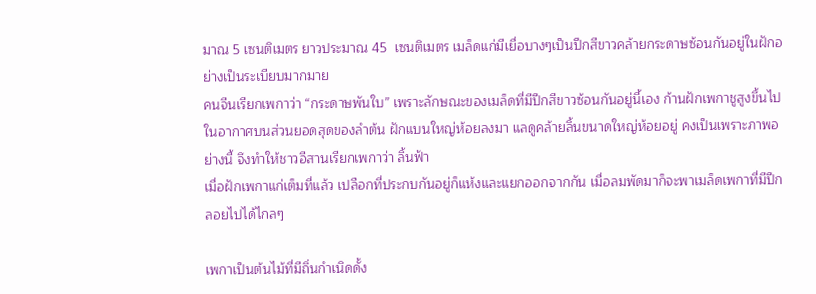มาณ 5 เซนติเมตร ยาวประมาณ 45  เซนติเมตร เมล็ดแก่มีเยื่อบางๆเป็นปีกสีขาวคล้ายกระดาษซ้อนกันอยู่ในฝักอย่างเป็นระเบียบมากมาย
คนจีนเรียกเพกาว่า “กระดาษพันใบ” เพราะลักษณะของเมล็ดที่มีปีกสีขาวซ้อนกันอยู่นี้เอง ก้านฝักเพกาชูสูงขึ้นไปในอากาศบนส่วนยอดสุดของลำต้น ฝักแบนใหญ่ห้อยลงมา แลดูคล้ายลิ้นขนาดใหญ่ห้อยอยู่ คงเป็นเพราะภาพอย่างนี้ จึงทำให้ชาวอีสานเรียกเพกาว่า ลิ้นฟ้า
เมื่อฝักเพกาแก่เต็มที่แล้ว เปลือกที่ประกบกันอยู่ก็แห้งและแยกออกจากกัน เมื่อลมพัดมาก็จะพาเมล็ดเพกาที่มีปีกลอยไปได้ไกลๆ

เพกาเป็นต้นไม้ที่มีถิ่นกำเนิดดั้ง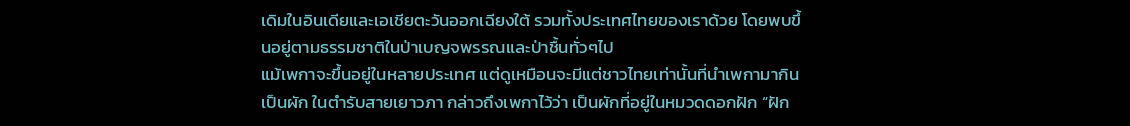เดิมในอินเดียและเอเชียตะวันออกเฉียงใต้ รวมทั้งประเทศไทยของเราด้วย โดยพบขึ้นอยู่ตามธรรมชาติในป่าเบญจพรรณและป่าชื้นทั่วๆไป
แม้เพกาจะขึ้นอยู่ในหลายประเทศ แต่ดูเหมือนจะมีแต่ชาวไทยเท่านั้นที่นำเพกามากินเป็นผัก ในตำรับสายเยาวภา กล่าวถึงเพกาไว้ว่า เป็นผักที่อยู่ในหมวดดอกฝัก “ฝัก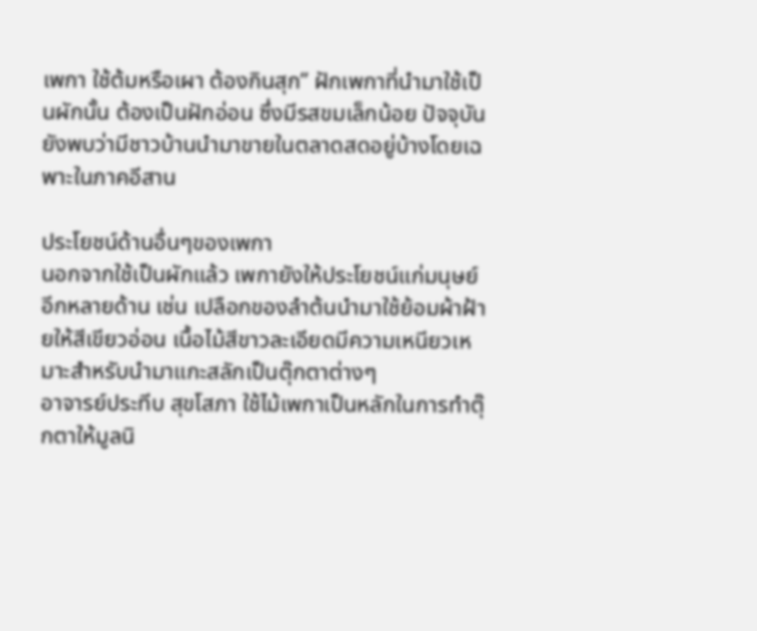เพกา ใช้ต้มหรือเผา ต้องกินสุก” ฝักเพกาที่นำมาใช้เป็นผักนั้น ต้องเป็นฝักอ่อน ซึ่งมีรสขมเล็กน้อย ปัจจุบันยังพบว่ามีชาวบ้านนำมาขายในตลาดสดอยู่บ้างโดยเฉพาะในภาคอีสาน

ประโยชน์ด้านอื่นๆของเพกา
นอกจากใช้เป็นผักแล้ว เพกายังให้ประโยชน์แก่มนุษย์อีกหลายด้าน เช่น เปลือกของลำต้นนำมาใช้ย้อมผ้าฝ้ายให้สีเขียวอ่อน เนื้อไม้สีขาวละเอียดมีความเหนียวเหมาะสำหรับนำมาแกะสลักเป็นตุ๊กตาต่างๆ
อาจารย์ประทีบ สุขโสภา ใช้ไม้เพกาเป็นหลักในการทำตุ๊กตาให้มูลนิ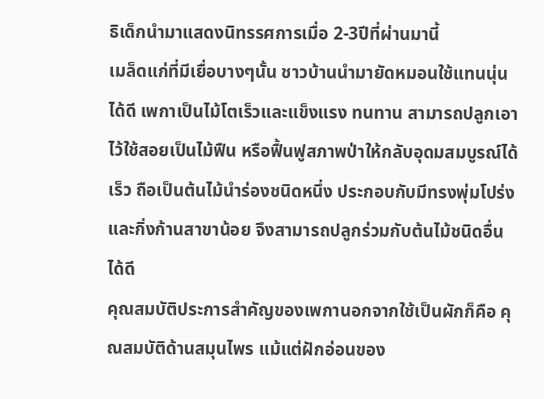ธิเด็กนำมาแสดงนิทรรศการเมื่อ 2-3ปีที่ผ่านมานี้
เมล็ดแก่ที่มีเยื่อบางๆนั้น ชาวบ้านนำมายัดหมอนใช้แทนนุ่นได้ดี เพกาเป็นไม้โตเร็วและแข็งแรง ทนทาน สามารถปลูกเอาไว้ใช้สอยเป็นไม้ฟืน หรือฟื้นฟูสภาพป่าให้กลับอุดมสมบูรณ์ได้เร็ว ถือเป็นต้นไม้นำร่องชนิดหนึ่ง ประกอบกับมีทรงพุ่มโปร่งและกิ่งก้านสาขาน้อย จึงสามารถปลูกร่วมกับต้นไม้ชนิดอื่นได้ดี
คุณสมบัติประการสำคัญของเพกานอกจากใช้เป็นผักก็คือ คุณสมบัติด้านสมุนไพร แม้แต่ฝักอ่อนของ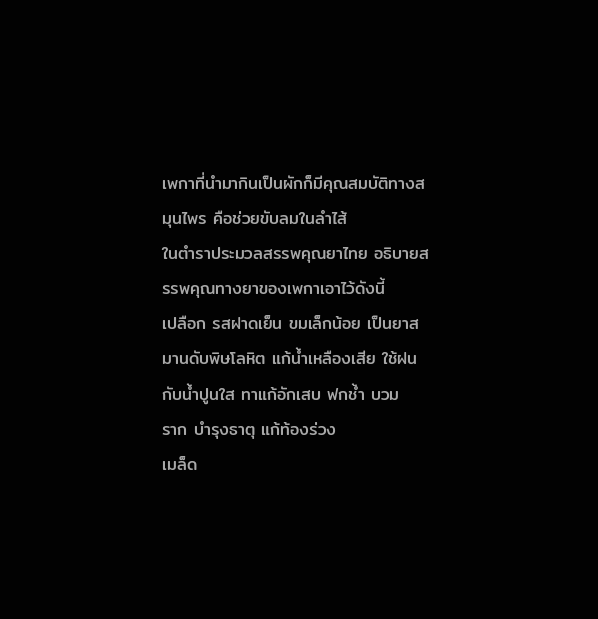เพกาที่นำมากินเป็นผักก็มีคุณสมบัติทางสมุนไพร คือช่วยขับลมในลำไส้
ในตำราประมวลสรรพคุณยาไทย อธิบายสรรพคุณทางยาของเพกาเอาไว้ดังนี้
เปลือก รสฝาดเย็น ขมเล็กน้อย เป็นยาสมานดับพิษโลหิต แก้น้ำเหลืองเสีย ใช้ฝนกับน้ำปูนใส ทาแก้อักเสบ ฟกช้ำ บวม
ราก บำรุงธาตุ แก้ท้องร่วง
เมล็ด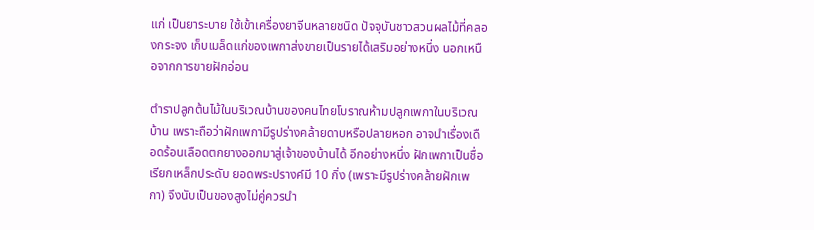แก่ เป็นยาระบาย ใช้เข้าเครื่องยาจีนหลายชนิด ปัจจุบันชาวสวนผลไม้ที่คลองกระจง เก็บเมล็ดแก่ของเพกาส่งขายเป็นรายได้เสริมอย่างหนึ่ง นอกเหนือจากการขายฝักอ่อน

ตำราปลูกต้นไม้ในบริเวณบ้านของคนไทยโบราณห้ามปลูกเพกาในบริเวณบ้าน เพราะถือว่าฝักเพกามีรูปร่างคล้ายดาบหรือปลายหอก อาจนำเรื่องเดือดร้อนเลือดตกยางออกมาสู่เจ้าของบ้านได้ อีกอย่างหนึ่ง ฝักเพกาเป็นชื่อเรียกเหล็กประดับ ยอดพระปรางค์มี 10 กิ่ง (เพราะมีรูปร่างคล้ายฝักเพกา) จึงนับเป็นของสูงไม่คู่ควรนำ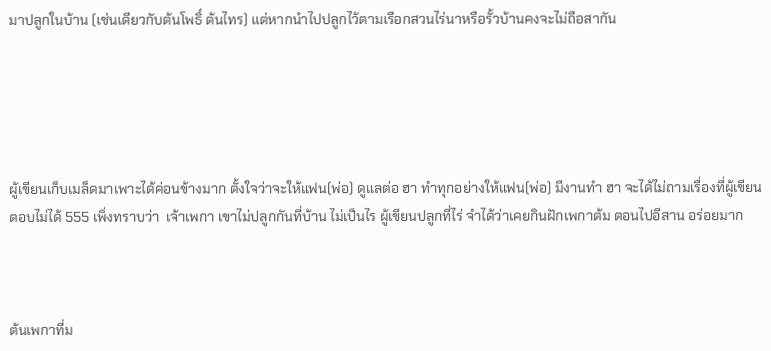มาปลูกในบ้าน (เช่นเดียวกับต้นโพธิ์ ต้นไทร) แต่หากนำไปปลูกไว้ตามเรือกสวนไร่นาหรือรั้วบ้านคงจะไม่ถือสากัน





ผู้เขียนเก็บเมล็ดมาเพาะได้ค่อนข้างมาก ตั้งใจว่าจะให้แฟน(พ่อ) ดูแลต่อ ฮา ทำทุกอย่างให้แฟน(พ่อ) มีงานทำ ฮา จะได้ไม่ถามเรื่องที่ผู้เขียนตอบไม่ได้ 555 เพิ่งทราบว่า  เจ้าเพกา เขาไม่ปลูกกันที่บ้าน ไม่เป็นไร ผู้เขียนปลูกที่ไร่ จำได้ว่าเคยกินฝักเพกาต้ม ตอนไปอีสาน อร่อยมาก



ต้นเพกาที่ม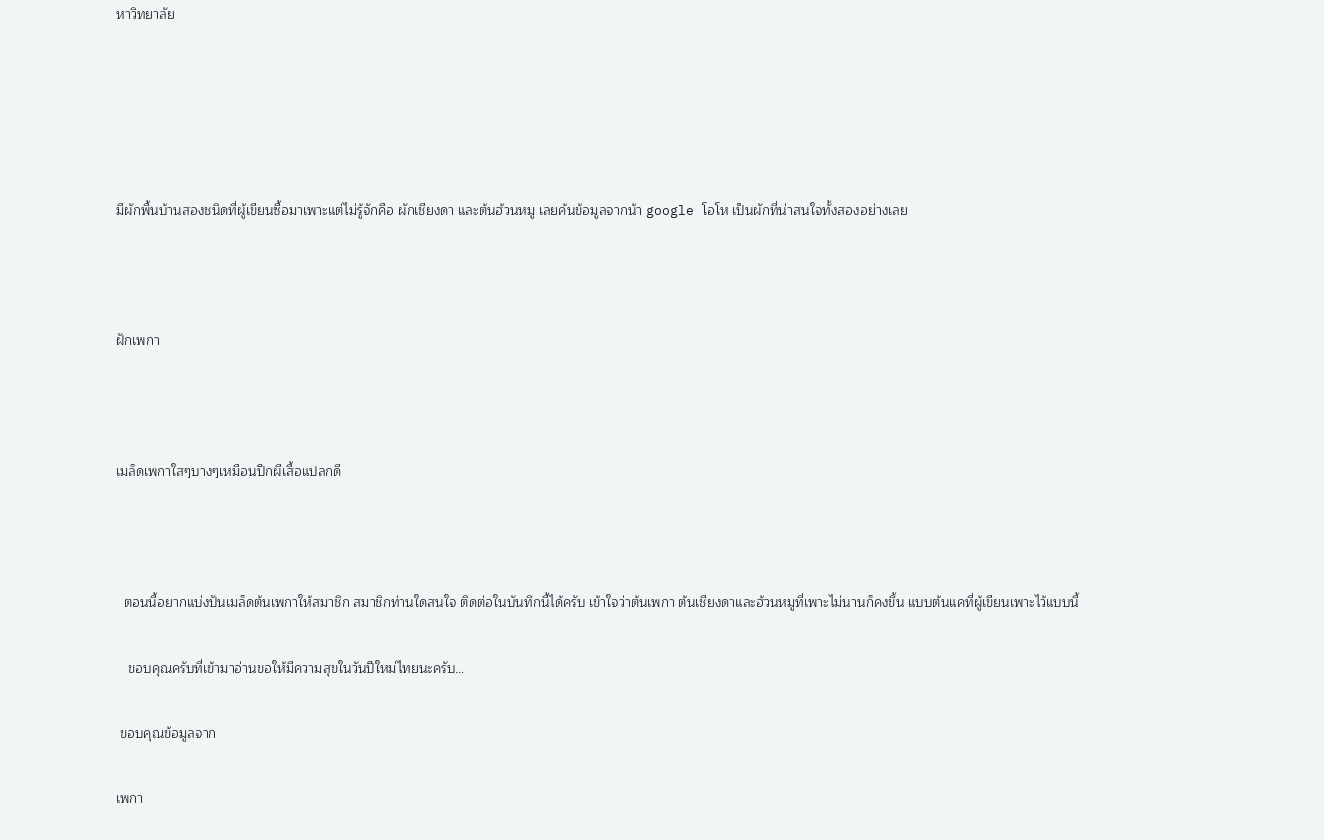หาวิทยาลัย





มีผักพื้นบ้านสองชนิดที่ผู้เขียนซื้อมาเพาะแต่ไม่รู้จักคือ ผักเชียงดา และต้นฮ้วนหมู เลยค้นข้อมูลจากน้า google โอโห เป็นผักที่น่าสนใจทั้งสองอย่างเลย



ฝักเพกา



เมล็ดเพกาใสๆบางๆเหมือนปีกผีเสื้อแปลกดี



  ตอนนี้อยากแบ่งปันเมล็ดต้นเพกาให้สมาชิก สมาชิกท่านใดสนใจ ติดต่อในบันทึกนี้ได้ครับ เข้าใจว่าต้นเพกา ต้นเชียงดาและฮ้วนหมูที่เพาะไม่นานก็คงขึ้น แบบต้นแคที่ผู้เขียนเพาะไว้แบบนี้

   ขอบคุณครับที่เข้ามาอ่านขอให้มีความสุขในวันปีใหม่ไทยนะครับ…

 ขอบคุณข้อมูลจาก

เพกา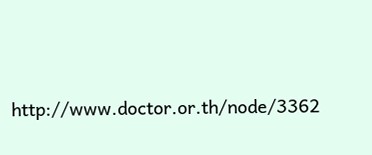http://www.doctor.or.th/node/3362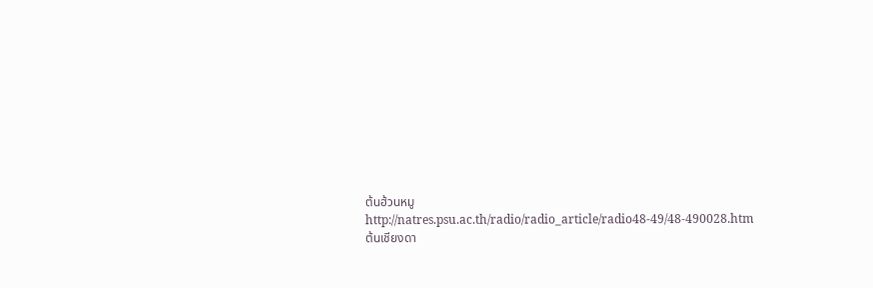ต้นฮ้วนหมู
http://natres.psu.ac.th/radio/radio_article/radio48-49/48-490028.htm
ต้นเชียงดา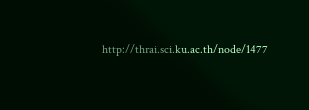http://thrai.sci.ku.ac.th/node/1477